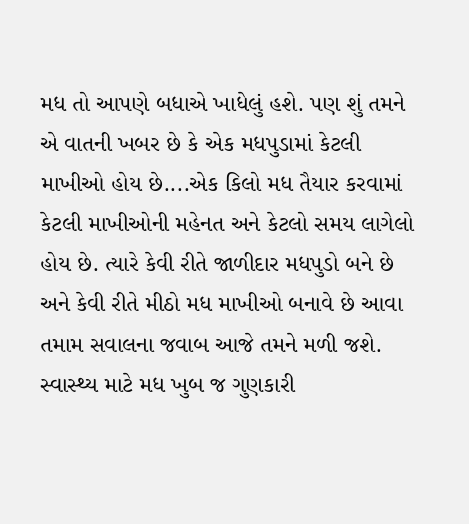મધ તો આપણે બધાએ ખાધેલું હશે. પણ શું તમને એ વાતની ખબર છે કે એક મધપુડામાં કેટલી માખીઓ હોય છે....એક કિલો મધ તૈયાર કરવામાં કેટલી માખીઓની મહેનત અને કેટલો સમય લાગેલો હોય છે. ત્યારે કેવી રીતે જાળીદાર મધપુડો બને છે અને કેવી રીતે મીઠો મધ માખીઓ બનાવે છે આવા તમામ સવાલના જવાબ આજે તમને મળી જશે. સ્વાસ્થ્ય માટે મધ ખુબ જ ગુણકારી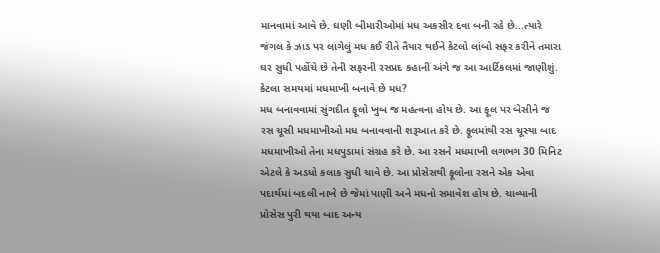માનવામાં આવે છે. ઘણી બીમારીઓમાં મધ અકસીર દવા બની રહે છે...ત્યારે જંગલ કે ઝાડ પર લાગેલું મધ કઈ રીતે તૈયાર થઈને કેટલો લાંબો સફર કરીને તમારા ઘર સુધી પહોંચે છે તેની સફરની રસપ્રદ કહાની અંગે જ આ આર્ટિકલમાં જાણીશું.
કેટલા સમયમાં મધમાખી બનાવે છે મધ?
મધ બનાવવામાં સુંગદીત ફૂલો ખુબ જ મહત્વના હોય છે. આ ફૂલ પર બેસીને જ રસ ચૂસી મધમાખીઓ મધ બનાવવાની શરૂઆત કરે છે. ફૂલમાંથી રસ ચૂસ્યા બાદ મધમાખીઓ તેના મધપુડામાં સંગ્રહ કરે છે. આ રસને મધમાખી લગભગ 30 મિનિટ એટલે કે અડધો કલાક સુધી ચાવે છે. આ પ્રોસેસથી ફૂલોના રસને એક એવા પદાર્થમાં બદલી નાખે છે જેમાં પાણી અને મધનો સમાવેશ હોય છે. ચાવ્યાની પ્રોસેસ પુરી થયા બાદ અન્ય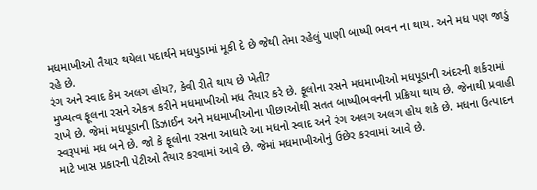મધમાખીઓ તૈયાર થયેલા પદાર્થને મધપુડામાં મૂકી દે છે જેથી તેમા રહેલું પાણી બાષ્પી ભવન ના થાય. અને મધ પણ જાડું રહે છે.
રંગ અને સ્વાદ કેમ અલગ હોય?, કેવી રીતે થાય છે ખેતી?
મુખ્યત્વ ફૂલના રસને એકત્ર કરીને મધમાખીઓ મધ તૈયાર કરે છે. ફૂલોના રસને મધમાખીઓ મધપૂડાની અંદરની શર્કરામાં રાખે છે. જેમાં મધપૂડાની ડિઝાઈન અને મધમાખીઓના પીછાઓથી સતત બાષ્પીભવનની પ્રક્રિયા થાય છે. જેનાથી પ્રવાહી સ્વરૂપમાં મધ બને છે. જો કે ફૂલોના રસના આધારે આ મધનો સ્વાદ અને રંગ અલગ અલગ હોય શકે છે. મધના ઉત્પાદન માટે ખાસ પ્રકારની પેટીઓ તૈયાર કરવામાં આવે છે. જેમાં મધમાખીઓનું ઉછેર કરવામાં આવે છે.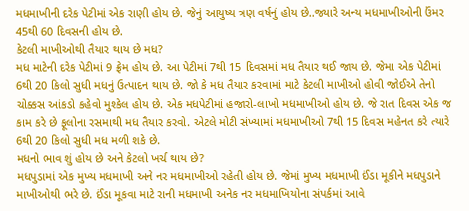મધમાખીની દરેક પેટીમાં એક રાણી હોય છે. જેનું આયુષ્ય ત્રણ વર્ષનું હોય છે..જ્યારે અન્ય મધમાખીઓની ઉંમર 45થી 60 દિવસની હોય છે.
કેટલી માખીઓથી તૈયાર થાય છે મધ?
મધ માટેની દરેક પેટીમાં 9 ફ્રેમ હોય છે. આ પેટીમાં 7થી 15 દિવસમાં મધ તૈયાર થઈ જાય છે. જેમા એક પેટીમાં 6થી 20 કિલો સુધી મધનું ઉત્પાદન થાય છે. જો કે મધ તૈયાર કરવામાં માટે કેટલી માખીઓ હોવી જોઈએ તેનો ચોક્કસ આંકડો કહેવો મુશ્કેલ હોય છે. એક મધપેટીમાં હજારો-લાખો મધમાખીઓ હોય છે. જે રાત દિવસ એક જ કામ કરે છે ફૂલોના રસમાથી મધ તૈયાર કરવો. એટલે મોટી સંખ્યામાં મધમાખીઓ 7થી 15 દિવસ મહેનત કરે ત્યારે 6થી 20 કિલો સુધી મધ મળી શકે છે.
મધનો ભાવ શું હોય છે અને કેટલો ખર્ચ થાય છે?
મધપુડામાં એક મુખ્ય મધમાખી અને નર મધમાખીઓ રહેતી હોય છે. જેમાં મુખ્ય મધમાખી ઈંડા મૂકીને મધપુડાને માખીઓથી ભરે છે. ઈંડા મૂકવા માટે રાની મધમાખી અનેક નર મધમાખિયોના સંપર્કમાં આવે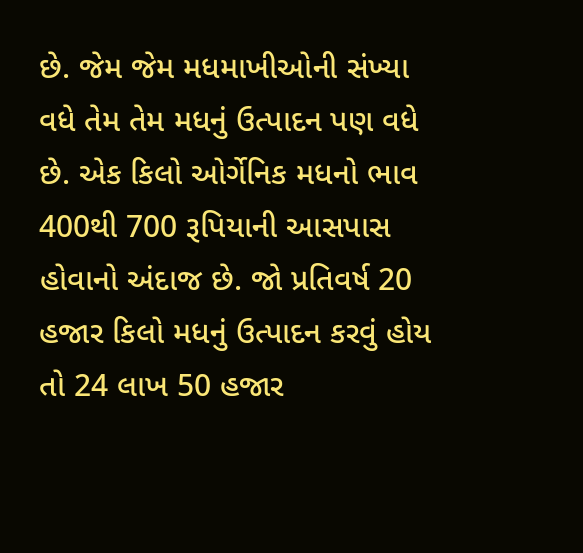છે. જેમ જેમ મધમાખીઓની સંખ્યા વધે તેમ તેમ મધનું ઉત્પાદન પણ વધે છે. એક કિલો ઓર્ગેનિક મધનો ભાવ 400થી 700 રૂપિયાની આસપાસ હોવાનો અંદાજ છે. જો પ્રતિવર્ષ 20 હજાર કિલો મધનું ઉત્પાદન કરવું હોય તો 24 લાખ 50 હજાર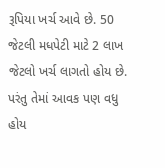રૂપિયા ખર્ચ આવે છે. 50 જેટલી મધપેટી માટે 2 લાખ જેટલો ખર્ચ લાગતો હોય છે. પરંતુ તેમાં આવક પણ વધુ હોય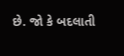છે. જો કે બદલાતી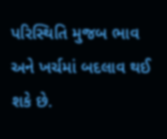પરિસ્થિતિ મુજબ ભાવ અને ખર્ચમાં બદલાવ થઈ શકે છે.